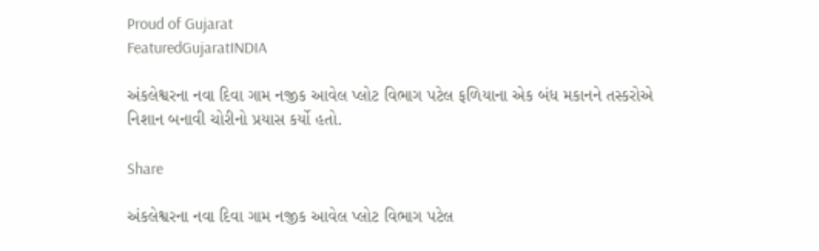Proud of Gujarat
FeaturedGujaratINDIA

અંકલેશ્વરના નવા દિવા ગામ નજીક આવેલ પ્લોટ વિભાગ પટેલ ફળિયાના એક બંધ મકાનને તસ્કરોએ નિશાન બનાવી ચોરીનો પ્રયાસ કર્યો હતો.

Share

અંકલેશ્વરના નવા દિવા ગામ નજીક આવેલ પ્લોટ વિભાગ પટેલ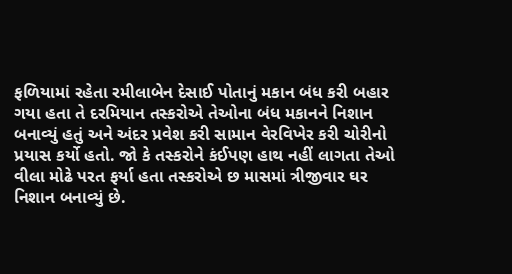ફળિયામાં રહેતા રમીલાબેન દેસાઈ પોતાનું મકાન બંધ કરી બહાર ગયા હતા તે દરમિયાન તસ્કરોએ તેઓના બંધ મકાનને નિશાન બનાવ્યું હતું અને અંદર પ્રવેશ કરી સામાન વેરવિખેર કરી ચોરીનો પ્રયાસ કર્યો હતો. જો કે તસ્કરોને કંઈપણ હાથ નહીં લાગતા તેઓ વીલા મોઢે પરત ફર્યા હતા તસ્કરોએ છ માસમાં ત્રીજીવાર ઘર નિશાન બનાવ્યું છે.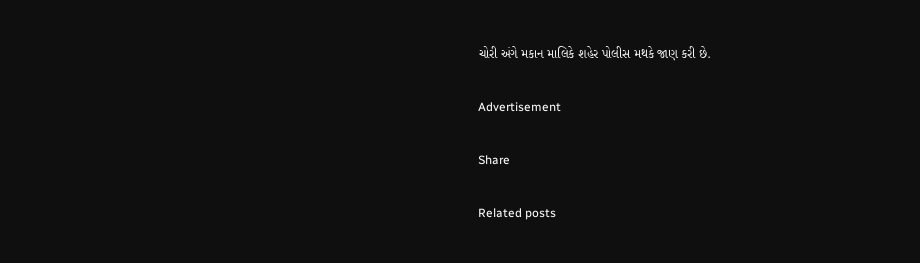ચોરી અંગે મકાન માલિકે શહેર પોલીસ મથકે જાણ કરી છે.

Advertisement

Share

Related posts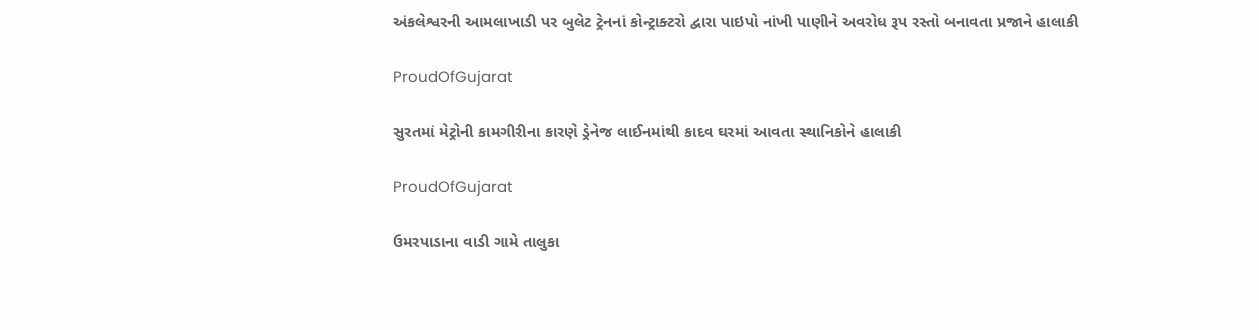અંકલેશ્વરની આમલાખાડી પર બુલેટ ટ્રેનનાં કોન્ટ્રાક્ટરો દ્વારા પાઇપો નાંખી પાણીને અવરોધ રૂપ રસ્તો બનાવતા પ્રજાને હાલાકી

ProudOfGujarat

સુરતમાં મેટ્રોની કામગીરીના કારણે ડ્રેનેજ લાઈનમાંથી કાદવ ઘરમાં આવતા સ્થાનિકોને હાલાકી

ProudOfGujarat

ઉમરપાડાના વાડી ગામે તાલુકા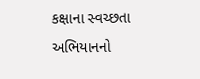કક્ષાના સ્વચ્છતા અભિયાનનો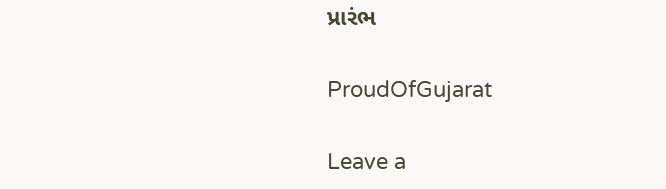પ્રારંભ

ProudOfGujarat

Leave a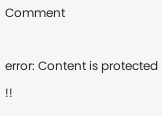Comment

error: Content is protected !!